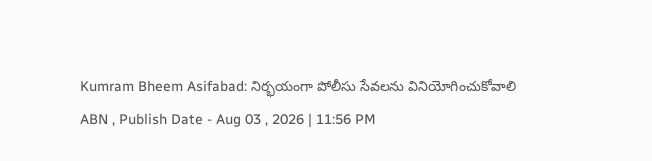Kumram Bheem Asifabad: నిర్భయంగా పోలీసు సేవలను వినియోగించుకోవాలి
ABN , Publish Date - Aug 03 , 2026 | 11:56 PM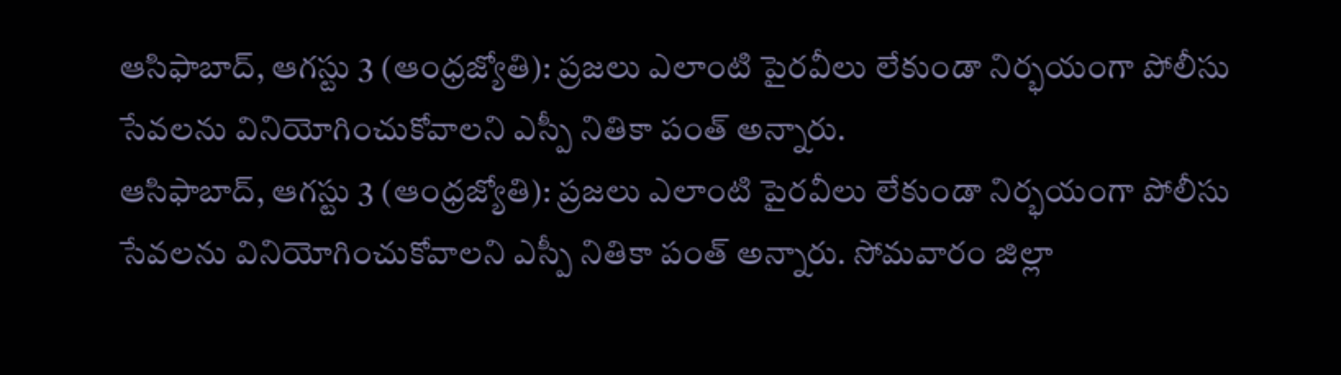ఆసిఫాబాద్, ఆగస్టు 3 (ఆంధ్రజ్యోతి): ప్రజలు ఎలాంటి పైరవీలు లేకుండా నిర్భయంగా పోలీసు సేవలను వినియోగించుకోవాలని ఎస్పీ నితికా పంత్ అన్నారు.
ఆసిఫాబాద్, ఆగస్టు 3 (ఆంధ్రజ్యోతి): ప్రజలు ఎలాంటి పైరవీలు లేకుండా నిర్భయంగా పోలీసు సేవలను వినియోగించుకోవాలని ఎస్పీ నితికా పంత్ అన్నారు. సోమవారం జిల్లా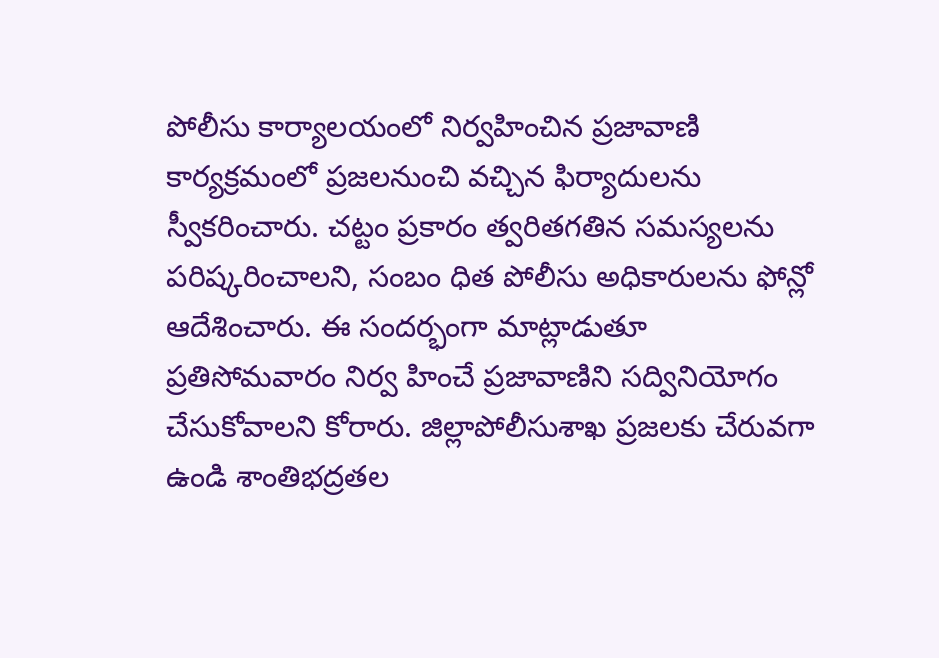పోలీసు కార్యాలయంలో నిర్వహించిన ప్రజావాణి కార్యక్రమంలో ప్రజలనుంచి వచ్చిన ఫిర్యాదులను స్వీకరించారు. చట్టం ప్రకారం త్వరితగతిన సమస్యలను పరిష్కరించాలని, సంబం ధిత పోలీసు అధికారులను ఫోన్లో ఆదేశించారు. ఈ సందర్భంగా మాట్లాడుతూ ప్రతిసోమవారం నిర్వ హించే ప్రజావాణిని సద్వినియోగం చేసుకోవాలని కోరారు. జిల్లాపోలీసుశాఖ ప్రజలకు చేరువగా ఉండి శాంతిభద్రతల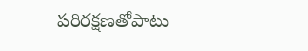పరిరక్షణతోపాటు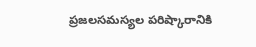ప్రజలసమస్యల పరిష్కారానికి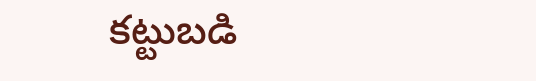కట్టుబడి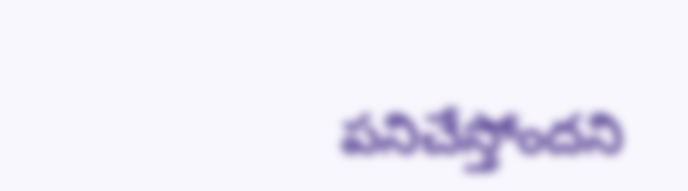పనిచేస్తోందని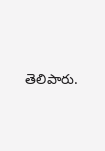తెలిపారు.